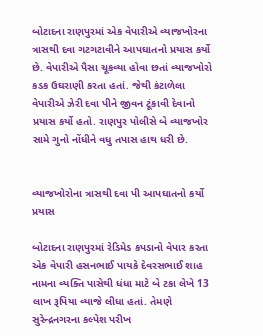બોટાદના રાણપુરમાં એક વેપારીએ વ્યાજખોરના ત્રાસથી દવા ગટગટાવીને આપઘાતનો પ્રયાસ કર્યો છે. વેપારીએ પૈસા ચૂકવ્યા હોવા છતાં વ્યાજખોરો કડક ઉઘરાણી કરતા હતાં. જેથી કંટાળેલા વેપારીએ ઝેરી દવા પીને જીવન ટૂંકાવી દેવાનો પ્રયાસ કર્યો હતો. રાણપુર પોલીસે બે વ્યાજખોર સામે ગુનો નોંધીને વધુ તપાસ હાથ ધરી છે.


વ્યાજખોરોના ત્રાસથી દવા પી આપઘાતનો કર્યો પ્રયાસ

બોટાદના રાણપુરમાં રેડિમેડ કપડાનો વેપાર કરતા એક વેપારી હસનભાઈ પાયકે દેવરસભાઈ શાહ નામના વ્યક્તિ પાસેથી ધંધા માટે બે ટકા લેખે 13 લાખ રૂપિયા વ્યાજે લીધા હતાં. તેમણે સુરેન્દ્રનગરના કલ્પેશ પરીખ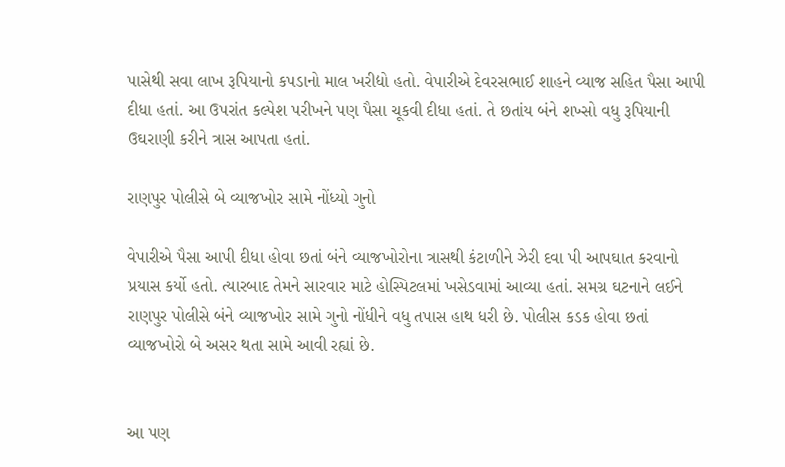પાસેથી સવા લાખ રૂપિયાનો કપડાનો માલ ખરીદ્યો હતો. વેપારીએ દેવરસભાઈ શાહને વ્યાજ સહિત પૈસા આપી દીધા હતાં. આ ઉપરાંત કલ્પેશ પરીખને પણ પૈસા ચૂકવી દીધા હતાં. તે છતાંય બંને શખ્સો વધુ રૂપિયાની ઉઘરાણી કરીને ત્રાસ આપતા હતાં.

રાણપુર પોલીસે બે વ્યાજખોર સામે નોંધ્યો ગુનો

વેપારીએ પૈસા આપી દીધા હોવા છતાં બંને વ્યાજખોરોના ત્રાસથી કંટાળીને ઝેરી દવા પી આપઘાત કરવાનો પ્રયાસ કર્યો હતો. ત્યારબાદ તેમને સારવાર માટે હોસ્પિટલમાં ખસેડવામાં આવ્યા હતાં. સમગ્ર ઘટનાને લઈને રાણપુર પોલીસે બંને વ્યાજખોર સામે ગુનો નોંધીને વધુ તપાસ હાથ ધરી છે. પોલીસ કડક હોવા છતાં વ્યાજખોરો બે અસર થતા સામે આવી રહ્યાં છે.


આ પણ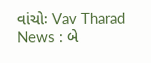વાંચોઃ Vav Tharad News : બે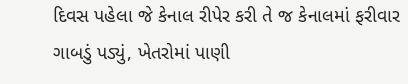દિવસ પહેલા જે કેનાલ રીપેર કરી તે જ કેનાલમાં ફરીવાર ગાબડું પડ્યું, ખેતરોમાં પાણી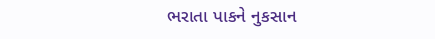ભરાતા પાકને નુકસાન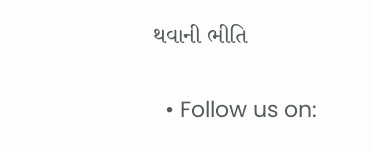થવાની ભીતિ

  • Follow us on: